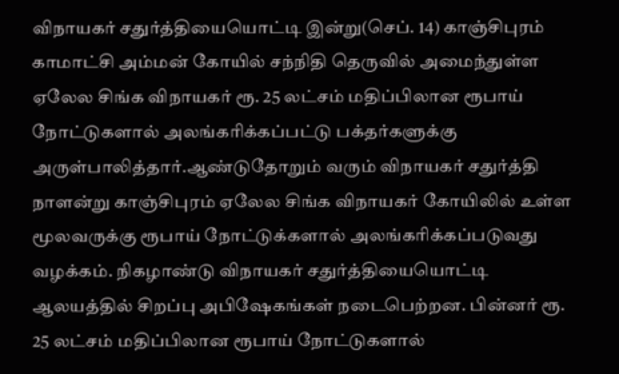விநாயகர் சதுர்த்தியையொட்டி இன்று(செப். 14) காஞ்சிபுரம் காமாட்சி அம்மன் கோயில் சந்நிதி தெருவில் அமைந்துள்ள ஏலேல சிங்க விநாயகர் ரூ. 25 லட்சம் மதிப்பிலான ரூபாய் நோட்டுகளால் அலங்கரிக்கப்பட்டு பக்தர்களுக்கு அருள்பாலித்தார்.ஆண்டுதோறும் வரும் விநாயகர் சதுர்த்தி நாளன்று காஞ்சிபுரம் ஏலேல சிங்க விநாயகர் கோயிலில் உள்ள மூலவருக்கு ரூபாய் நோட்டுக்களால் அலங்கரிக்கப்படுவது வழக்கம். நிகழாண்டு விநாயகர் சதுர்த்தியையொட்டி ஆலயத்தில் சிறப்பு அபிஷேகங்கள் நடைபெற்றன. பின்னர் ரூ. 25 லட்சம் மதிப்பிலான ரூபாய் நோட்டுகளால்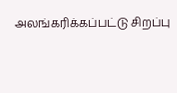அலங்கரிக்கப்பட்டு சிறப்பு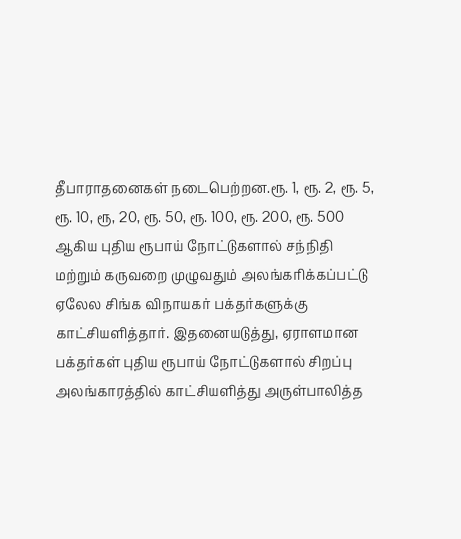தீபாராதனைகள் நடைபெற்றன.ரூ. 1, ரூ. 2, ரூ. 5, ரூ. 10, ரூ, 20, ரூ. 50, ரூ. 100, ரூ. 200, ரூ. 500 ஆகிய புதிய ரூபாய் நோட்டுகளால் சந்நிதி மற்றும் கருவறை முழுவதும் அலங்கரிக்கப்பட்டு ஏலேல சிங்க விநாயகர் பக்தர்களுக்கு காட்சியளித்தார். இதனையடுத்து, ஏராளமான பக்தர்கள் புதிய ரூபாய் நோட்டுகளால் சிறப்பு அலங்காரத்தில் காட்சியளித்து அருள்பாலித்த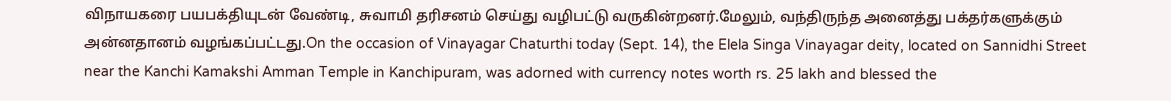விநாயகரை பயபக்தியுடன் வேண்டி, சுவாமி தரிசனம் செய்து வழிபட்டு வருகின்றனர்.மேலும், வந்திருந்த அனைத்து பக்தர்களுக்கும் அன்னதானம் வழங்கப்பட்டது.On the occasion of Vinayagar Chaturthi today (Sept. 14), the Elela Singa Vinayagar deity, located on Sannidhi Street near the Kanchi Kamakshi Amman Temple in Kanchipuram, was adorned with currency notes worth rs. 25 lakh and blessed the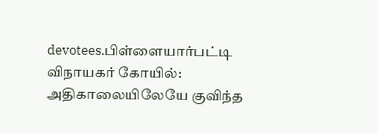devotees.பிள்ளையார்பட்டி விநாயகர் கோயில்: அதிகாலையிலேயே குவிந்த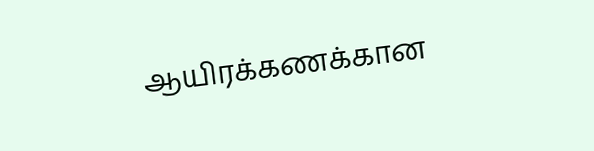ஆயிரக்கணக்கான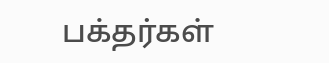பக்தர்கள்